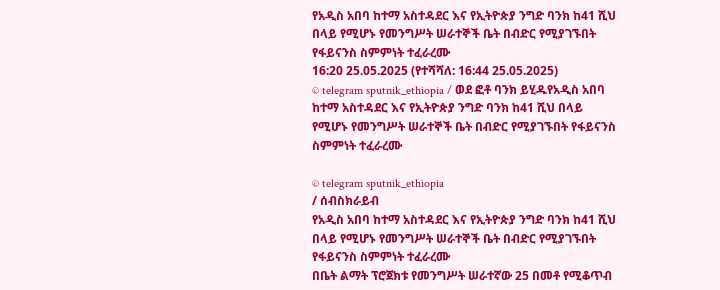የአዲስ አበባ ከተማ አስተዳደር እና የኢትዮጵያ ንግድ ባንክ ከ41 ሺህ በላይ የሚሆኑ የመንግሥት ሠራተኞች ቤት በብድር የሚያገኙበት የፋይናንስ ስምምነት ተፈራረሙ
16:20 25.05.2025 (የተሻሻለ: 16:44 25.05.2025)
© telegram sputnik_ethiopia / ወደ ፎቶ ባንክ ይሂዱየአዲስ አበባ ከተማ አስተዳደር እና የኢትዮጵያ ንግድ ባንክ ከ41 ሺህ በላይ የሚሆኑ የመንግሥት ሠራተኞች ቤት በብድር የሚያገኙበት የፋይናንስ ስምምነት ተፈራረሙ

© telegram sputnik_ethiopia
/ ሰብስክራይብ
የአዲስ አበባ ከተማ አስተዳደር እና የኢትዮጵያ ንግድ ባንክ ከ41 ሺህ በላይ የሚሆኑ የመንግሥት ሠራተኞች ቤት በብድር የሚያገኙበት የፋይናንስ ስምምነት ተፈራረሙ
በቤት ልማት ፕሮጀክቱ የመንግሥት ሠራተኛው 25 በመቶ የሚቆጥብ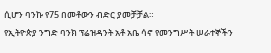ሲሆን ባንኩ የ75 በመቶውን ብድር ያመቻቻል።
የኢትዮጵያ ንግድ ባንክ ፕሬዝዳንት አቶ አቤ ሳኖ የመንግሥት ሠራተኞችን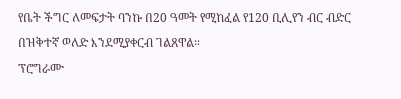የቤት ችግር ለመፍታት ባንኩ በ20 ዓመት የሚከፈል የ120 ቢሊየን ብር ብድር በዝቅተኛ ወለድ እንደሚያቀርብ ገልጸዋል።
ፕሮግራሙ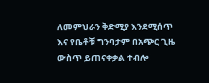ለመምህራን ቅድሚያ እንደሚሰጥ እና የቤቶቹ ግንባታም በአጭር ጊዜ ውስጥ ይጠናቀቃል ተብሎ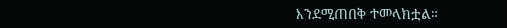እንደሚጠበቅ ተመላክቷል።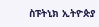ስፑትኒክ ኢትዮጵያ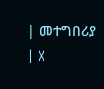| መተግበሪያ | X